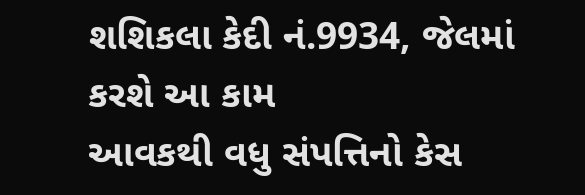શશિકલા કેદી નં.9934, જેલમાં કરશે આ કામ
આવકથી વધુ સંપત્તિનો કેસ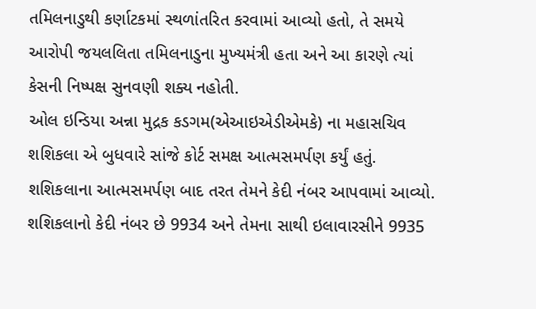તમિલનાડુથી કર્ણાટકમાં સ્થળાંતરિત કરવામાં આવ્યો હતો, તે સમયે આરોપી જયલલિતા તમિલનાડુના મુખ્યમંત્રી હતા અને આ કારણે ત્યાં કેસની નિષ્પક્ષ સુનવણી શક્ય નહોતી.
ઓલ ઇન્ડિયા અન્ના મુદ્રક કડગમ(એઆઇએડીએમકે) ના મહાસચિવ શશિકલા એ બુધવારે સાંજે કોર્ટ સમક્ષ આત્મસમર્પણ કર્યું હતું. શશિકલાના આત્મસમર્પણ બાદ તરત તેમને કેદી નંબર આપવામાં આવ્યો. શશિકલાનો કેદી નંબર છે 9934 અને તેમના સાથી ઇલાવારસીને 9935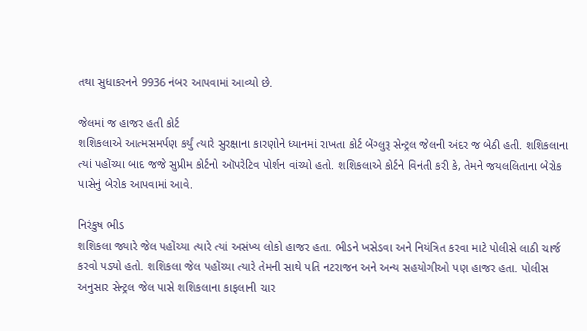તથા સુધાકરનને 9936 નંબર આપવામાં આવ્યો છે.

જેલમાં જ હાજર હતી કોર્ટ
શશિકલાએ આત્મસમર્પણ કર્યું ત્યારે સુરક્ષાના કારણોને ધ્યાનમાં રાખતા કોર્ટ બેંગ્લુરૂ સેન્ટ્રલ જેલની અંદર જ બેઠી હતી. શશિકલાના ત્યાં પહોંચ્યા બાદ જજે સુપ્રીમ કોર્ટનો ઑપરેટિવ પોર્શન વાંચ્યો હતો. શશિકલાએ કોર્ટને વિનંતી કરી કે, તેમને જયલલિતાના બેરોક પાસેનું બેરોક આપવામાં આવે.

નિરંકુષ ભીડ
શશિકલા જ્યારે જેલ પહોંચ્યા ત્યારે ત્યાં અસંખ્ય લોકો હાજર હતા. ભીડને ખસેડવા અને નિયંત્રિત કરવા માટે પોલીસે લાઠી ચાર્જ કરવો પડ્યો હતો. શશિકલા જેલ પહોંચ્યા ત્યારે તેમની સાથે પતિ નટરાજન અને અન્ય સહયોગીઓ પણ હાજર હતા. પોલીસ અનુસાર સેન્ટ્રલ જેલ પાસે શશિકલાના કાફલાની ચાર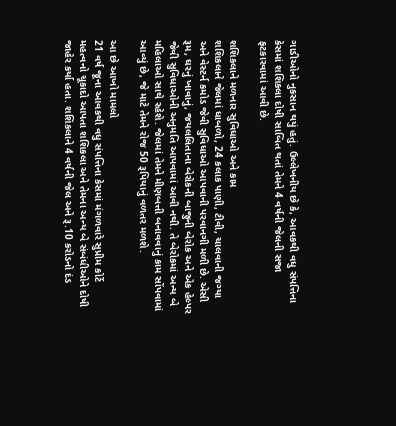ગાડીઓનો નુકસાન થયું હતું. ઉલ્લેખનીય છે કે, આવકથી વધુ સંપત્તિના કેસમાં શશિકલા દોષી સાબિત થતાં તેમને 4 વર્ષની જેલની સજા ફટકારવામાં આવી છે.

શશિકલાને મળનાર સુવિધાઓ અને કામ
શશિકલાને જેલમાં ધાબળો, 24 કલાક પાણી, ટીવી, ચાલવાની જગ્યા અને વેસ્ટર્ન કમોડ જેવી સુવિધાઓ આપવાની પરવાનગી મળી છે. એસી રૂમ, ઘરનું ખાવાનું, જયલલિતાના બેરોકની બાજુની બેરોક અને એક હેલ્પર જેવી સુવિધાઓની અનુમતિ આપવામાં આવી નથી. તે બેરોકમાં અન્ય બે મહિલાઓ સાથે રહેશે. જેલમાં તેમને મીણબત્તી બનાવવાનું કામ સોંપવામાં આવ્યું છે, જે માટે તેમને રોજ 50 રૂપિયાનું વળતર મળશે.

આ છે આખો મામલો
21 વર્ષ જૂના આવકથી વધુ સંપત્તિના કેસમાં મંગળવારે સુપ્રીમ કોર્ટે મહત્વનો ચૂકાદો આપતા શશિકલા અને તેમના અન્ય બે સંબંધીઓને દોષી જાહેર કર્યા હતા. શશિકલાને 4 વર્ષની જેલ અને રૂ.10 કરોડનો દંડ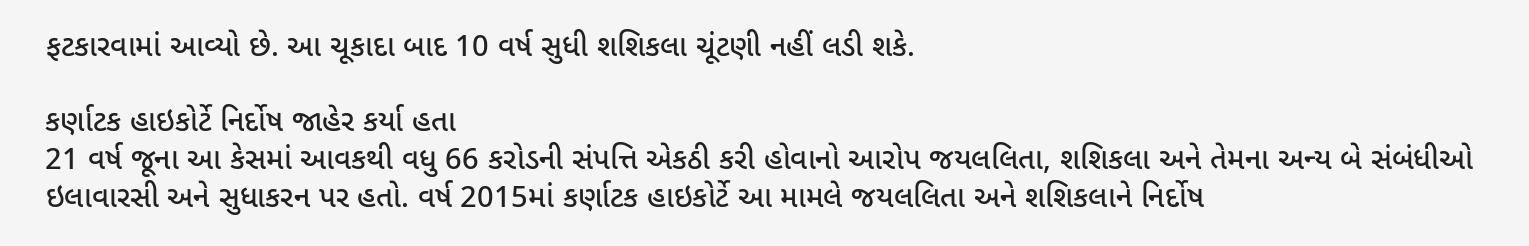ફટકારવામાં આવ્યો છે. આ ચૂકાદા બાદ 10 વર્ષ સુધી શશિકલા ચૂંટણી નહીં લડી શકે.

કર્ણાટક હાઇકોર્ટે નિર્દોષ જાહેર કર્યા હતા
21 વર્ષ જૂના આ કેસમાં આવકથી વધુ 66 કરોડની સંપત્તિ એકઠી કરી હોવાનો આરોપ જયલલિતા, શશિકલા અને તેમના અન્ય બે સંબંધીઓ ઇલાવારસી અને સુધાકરન પર હતો. વર્ષ 2015માં કર્ણાટક હાઇકોર્ટે આ મામલે જયલલિતા અને શશિકલાને નિર્દોષ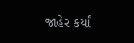જાહેર કર્યાં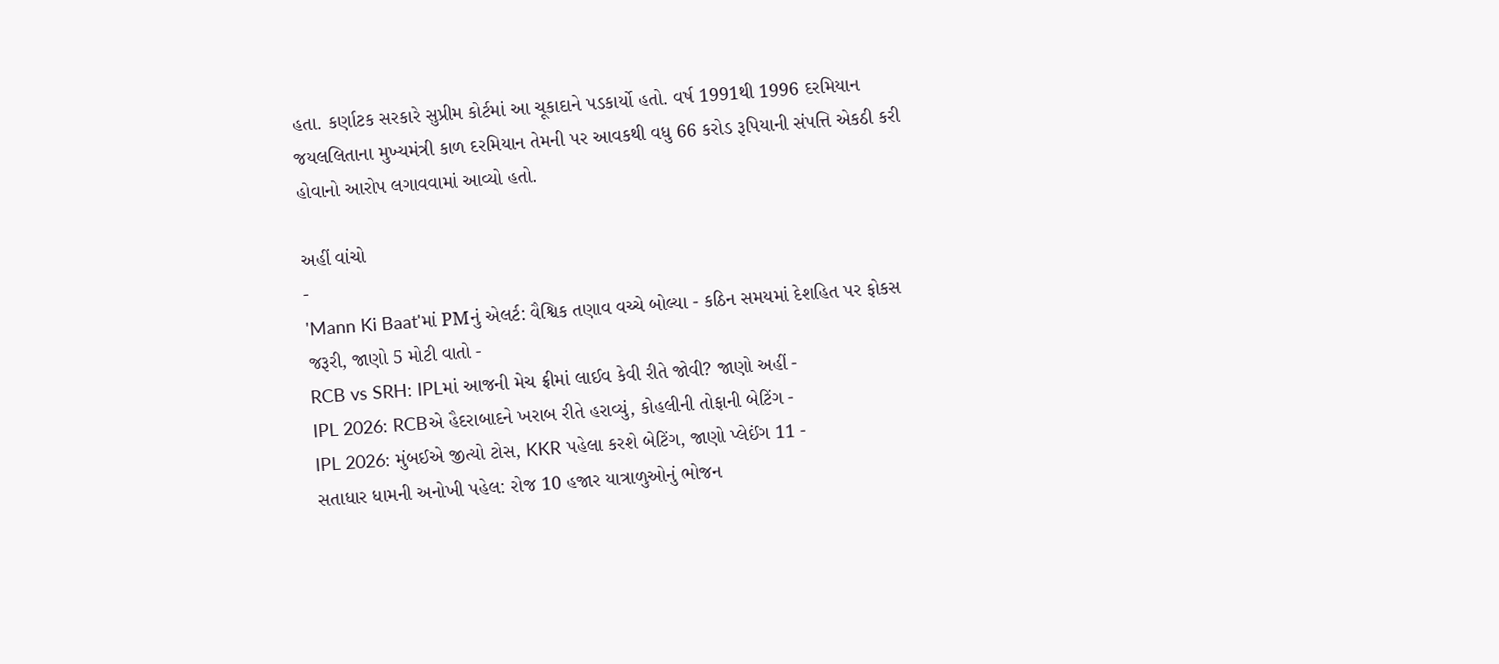હતા. કર્ણાટક સરકારે સુપ્રીમ કોર્ટમાં આ ચૂકાદાને પડકાર્યો હતો. વર્ષ 1991થી 1996 દરમિયાન જયલલિતાના મુખ્યમંત્રી કાળ દરમિયાન તેમની પર આવકથી વધુ 66 કરોડ રૂપિયાની સંપત્તિ એકઠી કરી હોવાનો આરોપ લગાવવામાં આવ્યો હતો.

અહીં વાંચો
-
'Mann Ki Baat'માં PMનું એલર્ટ: વૈશ્વિક તણાવ વચ્ચે બોલ્યા - કઠિન સમયમાં દેશહિત પર ફોકસ જરૂરી, જાણો 5 મોટી વાતો -
RCB vs SRH: IPLમાં આજની મેચ ફ્રીમાં લાઈવ કેવી રીતે જોવી? જાણો અહીં -
IPL 2026: RCBએ હૈદરાબાદને ખરાબ રીતે હરાવ્યું, કોહલીની તોફાની બેટિંગ -
IPL 2026: મુંબઈએ જીત્યો ટોસ, KKR પહેલા કરશે બેટિંગ, જાણો પ્લેઈંગ 11 -
સતાધાર ધામની અનોખી પહેલ: રોજ 10 હજાર યાત્રાળુઓનું ભોજન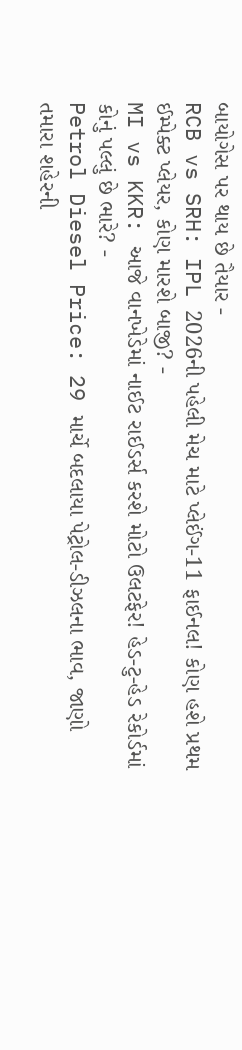બાયોગેસ પર થાય છે તૈયાર -
RCB vs SRH: IPL 2026ની પહેલી મેચ માટે પ્લેઈંગ-11 ફાઈનલ! કોણ હશે પ્રથમ ઈમ્પેક્ટ પ્લેયર, કોણ મારશે બાજી? -
MI vs KKR: આજે વાનખેડેમાં નાઈટ રાઈડર્સ કરશે મોટો ઉલટફેર! હેડ-ટુ-હેડ રેકોર્ડમાં કોનું પલ્લું છે ભારે? -
Petrol Diesel Price: 29 માર્ચે બદલાયા પેટ્રોલ-ડીઝલના ભાવ, જાણો તમારા શહેરની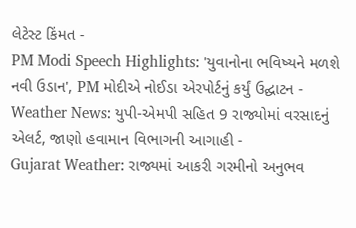લેટેસ્ટ કિંમત -
PM Modi Speech Highlights: 'યુવાનોના ભવિષ્યને મળશે નવી ઉડાન', PM મોદીએ નોઈડા એરપોર્ટનું કર્યું ઉદ્ઘાટન -
Weather News: યુપી-એમપી સહિત 9 રાજ્યોમાં વરસાદનું એલર્ટ, જાણો હવામાન વિભાગની આગાહી -
Gujarat Weather: રાજ્યમાં આકરી ગરમીનો અનુભવ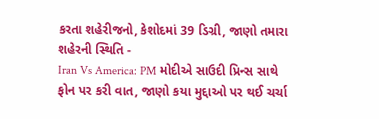કરતા શહેરીજનો, કેશોદમાં 39 ડિગ્રી, જાણો તમારા શહેરની સ્થિતિ -
Iran Vs America: PM મોદીએ સાઉદી પ્રિન્સ સાથે ફોન પર કરી વાત, જાણો કયા મુદ્દાઓ પર થઈ ચર્ચા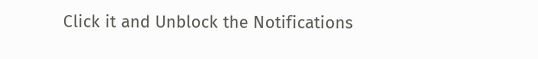Click it and Unblock the Notifications